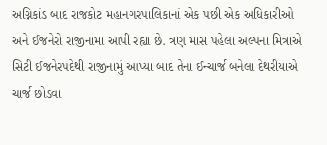અગ્નિકાંડ બાદ રાજકોટ મહાનગરપાલિકાનાં એક પછી એક અધિકારીઓ અને ઈજનેરો રાજીનામા આપી રહ્યા છે. ત્રણ માસ પહેલા અલ્પના મિત્રાએ સિટી ઈજનેરપદેથી રાજીનામું આપ્યા બાદ તેના ઈન્ચાર્જ બનેલા દેથરીયાએ ચાર્જ છોડવા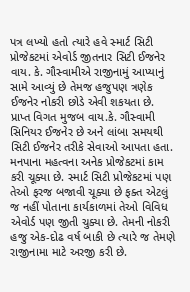પત્ર લખ્યો હતો ત્યારે હવે સ્માર્ટ સિટી પ્રોજેકટમાં એવોર્ડ જીતનાર સિટી ઈજનેર વાય. કે. ગૌસ્વામીએ રાજીનામું આપ્યાનું સામે આવ્યું છે તેમજ હજુપણ ત્રણેક ઈજનેર નોકરી છોડે એવી શકયતા છે.
પ્રાપ્ત વિગત મુજબ વાય.કે. ગૌસ્વામી સિનિયર ઈજનેર છે અને લાંબા સમયથી સિટી ઈજનેર તરીકે સેવાઓ આપતા હતા. મનપાના મહત્વના અનેક પ્રોજેકટમાં કામ કરી ચૂક્યા છે. સ્માર્ટ સિટી પ્રોજેકટમાં પણ તેઓ ફરજ બજાવી ચૂક્યા છે ફક્ત એટલું જ નહીં પોતાના કાર્યકાળમાં તેઓ વિવિધ એવોર્ડ પણ જીતી ચુક્યા છે. તેમની નોકરી હજુ એક-દોઢ વર્ષ બાકી છે ત્યારે જ તેમણે રાજીનામા માટે અરજી કરી છે.